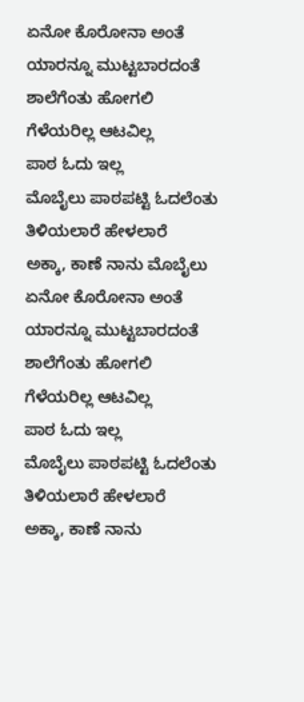ಏನೋ ಕೊರೋನಾ ಅಂತೆ
ಯಾರನ್ನೂ ಮುಟ್ಟಬಾರದಂತೆ
ಶಾಲೆಗೆಂತು ಹೋಗಲಿ
ಗೆಳೆಯರಿಲ್ಲ ಆಟವಿಲ್ಲ
ಪಾಠ ಓದು ಇಲ್ಲ
ಮೊಬೈಲು ಪಾಠಪಟ್ಟಿ ಓದಲೆಂತು
ತಿಳಿಯಲಾರೆ ಹೇಳಲಾರೆ
ಅಕ್ಕಾ, ಕಾಣೆ ನಾನು ಮೊಬೈಲು
ಏನೋ ಕೊರೋನಾ ಅಂತೆ
ಯಾರನ್ನೂ ಮುಟ್ಟಬಾರದಂತೆ
ಶಾಲೆಗೆಂತು ಹೋಗಲಿ
ಗೆಳೆಯರಿಲ್ಲ ಆಟವಿಲ್ಲ
ಪಾಠ ಓದು ಇಲ್ಲ
ಮೊಬೈಲು ಪಾಠಪಟ್ಟಿ ಓದಲೆಂತು
ತಿಳಿಯಲಾರೆ ಹೇಳಲಾರೆ
ಅಕ್ಕಾ, ಕಾಣೆ ನಾನು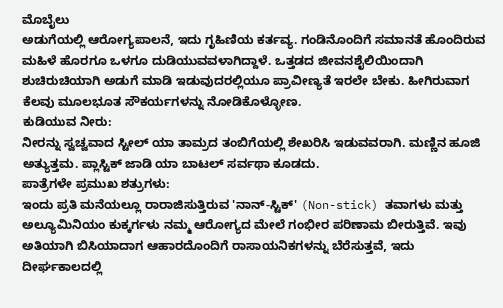ಮೊಬೈಲು
ಅಡುಗೆಯಲ್ಲಿ ಆರೋಗ್ಯಪಾಲನೆ, ಇದು ಗೃಹಿಣಿಯ ಕರ್ತವ್ಯ. ಗಂಡಿನೊಂದಿಗೆ ಸಮಾನತೆ ಹೊಂದಿರುವ ಮಹಿಳೆ ಹೊರಗೂ ಒಳಗೂ ದುಡಿಯುವವಳಾಗಿದ್ದಾಳೆ. ಒತ್ತಡದ ಜೀವನಶೈಲಿಯಿಂದಾಗಿ ಶುಚಿರುಚಿಯಾಗಿ ಅಡುಗೆ ಮಾಡಿ ಇಡುವುದರಲ್ಲಿಯೂ ಪ್ರಾವೀಣ್ಯತೆ ಇರಲೇ ಬೇಕು. ಹೀಗಿರುವಾಗ ಕೆಲವು ಮೂಲಭೂತ ಸೌಕರ್ಯಗಳನ್ನು ನೋಡಿಕೊಳ್ಳೋಣ.
ಕುಡಿಯುವ ನೀರು:
ನೀರನ್ನು ಸ್ವಚ್ವವಾದ ಸ್ಟೀಲ್ ಯಾ ತಾಮ್ರದ ತಂಬಿಗೆಯಲ್ಲಿ ಶೇಖರಿಸಿ ಇಡುವವರಾಗಿ. ಮಣ್ಣಿನ ಹೂಜಿ ಅತ್ಯುತ್ತಮ. ಪ್ಲಾಸ್ಟಿಕ್ ಜಾಡಿ ಯಾ ಬಾಟಲ್ ಸರ್ವಥಾ ಕೂಡದು.
ಪಾತ್ರೆಗಳೇ ಪ್ರಮುಖ ಶತ್ರುಗಳು:
ಇಂದು ಪ್ರತಿ ಮನೆಯಲ್ಲೂ ರಾರಾಜಿಸುತ್ತಿರುವ 'ನಾನ್-ಸ್ಟಿಕ್' (Non-stick) ತವಾಗಳು ಮತ್ತು ಅಲ್ಯೂಮಿನಿಯಂ ಕುಕ್ಕರ್ಗಳು ನಮ್ಮ ಆರೋಗ್ಯದ ಮೇಲೆ ಗಂಭೀರ ಪರಿಣಾಮ ಬೀರುತ್ತಿವೆ. ಇವು ಅತಿಯಾಗಿ ಬಿಸಿಯಾದಾಗ ಆಹಾರದೊಂದಿಗೆ ರಾಸಾಯನಿಕಗಳನ್ನು ಬೆರೆಸುತ್ತವೆ, ಇದು ದೀರ್ಘಕಾಲದಲ್ಲಿ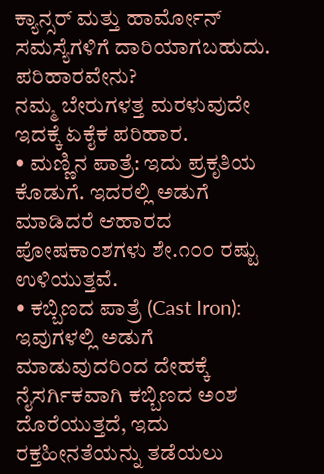ಕ್ಯಾನ್ಸರ್ ಮತ್ತು ಹಾರ್ಮೋನ್ ಸಮಸ್ಯೆಗಳಿಗೆ ದಾರಿಯಾಗಬಹುದು.
ಪರಿಹಾರವೇನು?
ನಮ್ಮ ಬೇರುಗಳತ್ತ ಮರಳುವುದೇ ಇದಕ್ಕೆ ಏಕೈಕ ಪರಿಹಾರ.
• ಮಣ್ಣಿನ ಪಾತ್ರೆ: ಇದು ಪ್ರಕೃತಿಯ ಕೊಡುಗೆ. ಇದರಲ್ಲಿ ಅಡುಗೆ ಮಾಡಿದರೆ ಆಹಾರದ ಪೋಷಕಾಂಶಗಳು ಶೇ.೧೦೦ ರಷ್ಟು ಉಳಿಯುತ್ತವೆ.
• ಕಬ್ಬಿಣದ ಪಾತ್ರೆ (Cast Iron): ಇವುಗಳಲ್ಲಿ ಅಡುಗೆ ಮಾಡುವುದರಿಂದ ದೇಹಕ್ಕೆ ನೈಸರ್ಗಿಕವಾಗಿ ಕಬ್ಬಿಣದ ಅಂಶ ದೊರೆಯುತ್ತದೆ, ಇದು ರಕ್ತಹೀನತೆಯನ್ನು ತಡೆಯಲು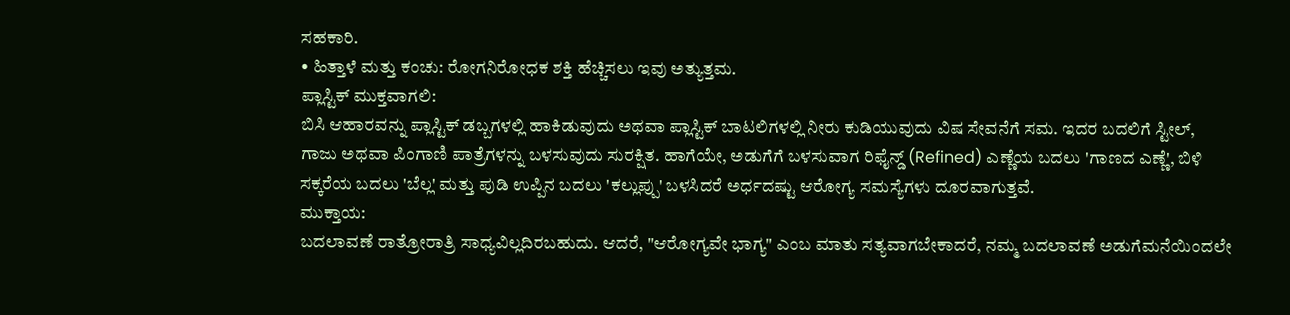ಸಹಕಾರಿ.
• ಹಿತ್ತಾಳೆ ಮತ್ತು ಕಂಚು: ರೋಗನಿರೋಧಕ ಶಕ್ತಿ ಹೆಚ್ಚಿಸಲು ಇವು ಅತ್ಯುತ್ತಮ.
ಪ್ಲಾಸ್ಟಿಕ್ ಮುಕ್ತವಾಗಲಿ:
ಬಿಸಿ ಆಹಾರವನ್ನು ಪ್ಲಾಸ್ಟಿಕ್ ಡಬ್ಬಗಳಲ್ಲಿ ಹಾಕಿಡುವುದು ಅಥವಾ ಪ್ಲಾಸ್ಟಿಕ್ ಬಾಟಲಿಗಳಲ್ಲಿ ನೀರು ಕುಡಿಯುವುದು ವಿಷ ಸೇವನೆಗೆ ಸಮ. ಇದರ ಬದಲಿಗೆ ಸ್ಟೀಲ್, ಗಾಜು ಅಥವಾ ಪಿಂಗಾಣಿ ಪಾತ್ರೆಗಳನ್ನು ಬಳಸುವುದು ಸುರಕ್ಷಿತ. ಹಾಗೆಯೇ, ಅಡುಗೆಗೆ ಬಳಸುವಾಗ ರಿಫೈನ್ಡ್ (Refined) ಎಣ್ಣೆಯ ಬದಲು 'ಗಾಣದ ಎಣ್ಣೆ', ಬಿಳಿ ಸಕ್ಕರೆಯ ಬದಲು 'ಬೆಲ್ಲ' ಮತ್ತು ಪುಡಿ ಉಪ್ಪಿನ ಬದಲು 'ಕಲ್ಲುಪ್ಪು' ಬಳಸಿದರೆ ಅರ್ಧದಷ್ಟು ಆರೋಗ್ಯ ಸಮಸ್ಯೆಗಳು ದೂರವಾಗುತ್ತವೆ.
ಮುಕ್ತಾಯ:
ಬದಲಾವಣೆ ರಾತ್ರೋರಾತ್ರಿ ಸಾಧ್ಯವಿಲ್ಲದಿರಬಹುದು. ಆದರೆ, "ಆರೋಗ್ಯವೇ ಭಾಗ್ಯ" ಎಂಬ ಮಾತು ಸತ್ಯವಾಗಬೇಕಾದರೆ, ನಮ್ಮ ಬದಲಾವಣೆ ಅಡುಗೆಮನೆಯಿಂದಲೇ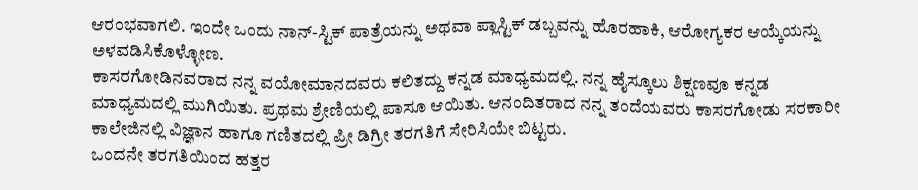ಆರಂಭವಾಗಲಿ. ಇಂದೇ ಒಂದು ನಾನ್-ಸ್ಟಿಕ್ ಪಾತ್ರೆಯನ್ನು ಅಥವಾ ಪ್ಲಾಸ್ಟಿಕ್ ಡಬ್ಬವನ್ನು ಹೊರಹಾಕಿ, ಆರೋಗ್ಯಕರ ಆಯ್ಕೆಯನ್ನು ಅಳವಡಿಸಿಕೊಳ್ಳೋಣ.
ಕಾಸರಗೋಡಿನವರಾದ ನನ್ನ ವಯೋಮಾನದವರು ಕಲಿತದ್ದು ಕನ್ನಡ ಮಾಧ್ಯಮದಲ್ಲಿ. ನನ್ನ ಹೈಸ್ಕೂಲು ಶಿಕ್ಷಣವೂ ಕನ್ನಡ ಮಾಧ್ಯಮದಲ್ಲಿ ಮುಗಿಯಿತು. ಪ್ರಥಮ ಶ್ರೇಣಿಯಲ್ಲಿ ಪಾಸೂ ಆಯಿತು. ಆನಂದಿತರಾದ ನನ್ನ ತಂದೆಯವರು ಕಾಸರಗೋಡು ಸರಕಾರೀ ಕಾಲೇಜಿನಲ್ಲಿ ವಿಜ್ಞಾನ ಹಾಗೂ ಗಣಿತದಲ್ಲಿ ಪ್ರೀ ಡಿಗ್ರೀ ತರಗತಿಗೆ ಸೇರಿಸಿಯೇ ಬಿಟ್ಟರು.
ಒಂದನೇ ತರಗತಿಯಿಂದ ಹತ್ತರ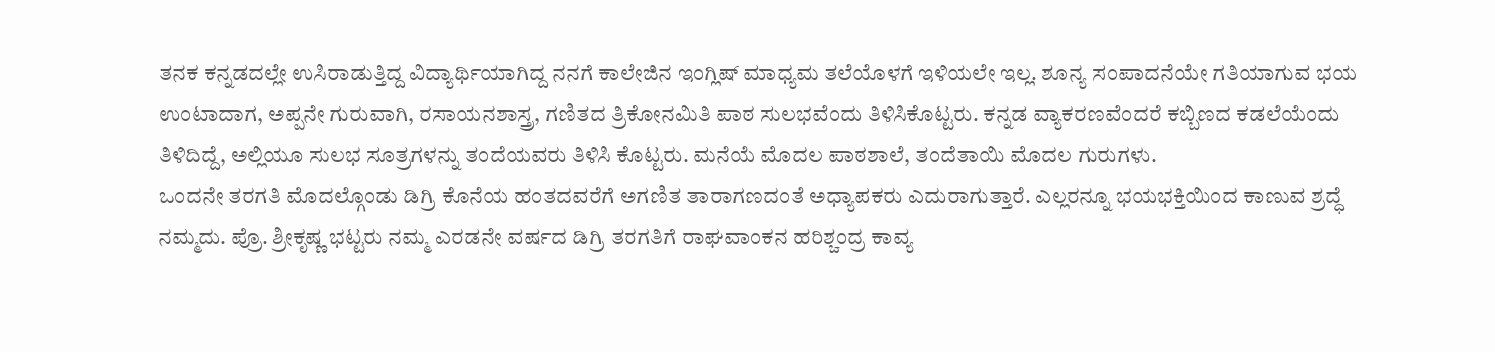ತನಕ ಕನ್ನಡದಲ್ಲೇ ಉಸಿರಾಡುತ್ತಿದ್ದ ವಿದ್ಯಾರ್ಥಿಯಾಗಿದ್ದ ನನಗೆ ಕಾಲೇಜಿನ ಇಂಗ್ಲಿಷ್ ಮಾಧ್ಯಮ ತಲೆಯೊಳಗೆ ಇಳಿಯಲೇ ಇಲ್ಲ. ಶೂನ್ಯ ಸಂಪಾದನೆಯೇ ಗತಿಯಾಗುವ ಭಯ ಉಂಟಾದಾಗ, ಅಪ್ಪನೇ ಗುರುವಾಗಿ, ರಸಾಯನಶಾಸ್ತ್ರ, ಗಣಿತದ ತ್ರಿಕೋನಮಿತಿ ಪಾಠ ಸುಲಭವೆಂದು ತಿಳಿಸಿಕೊಟ್ಟರು. ಕನ್ನಡ ವ್ಯಾಕರಣವೆಂದರೆ ಕಬ್ಬಿಣದ ಕಡಲೆಯೆಂದು ತಿಳಿದಿದ್ದೆ, ಅಲ್ಲಿಯೂ ಸುಲಭ ಸೂತ್ರಗಳನ್ನು ತಂದೆಯವರು ತಿಳಿಸಿ ಕೊಟ್ಟರು. ಮನೆಯೆ ಮೊದಲ ಪಾಠಶಾಲೆ, ತಂದೆತಾಯಿ ಮೊದಲ ಗುರುಗಳು.
ಒಂದನೇ ತರಗತಿ ಮೊದಲ್ಗೊಂಡು ಡಿಗ್ರಿ ಕೊನೆಯ ಹಂತದವರೆಗೆ ಅಗಣಿತ ತಾರಾಗಣದಂತೆ ಅಧ್ಯಾಪಕರು ಎದುರಾಗುತ್ತಾರೆ. ಎಲ್ಲರನ್ನೂ ಭಯಭಕ್ತಿಯಿಂದ ಕಾಣುವ ಶ್ರದ್ಧೆ ನಮ್ಮದು. ಪ್ರೊ. ಶ್ರೀಕೃಷ್ಣ ಭಟ್ಟರು ನಮ್ಮ ಎರಡನೇ ವರ್ಷದ ಡಿಗ್ರಿ ತರಗತಿಗೆ ರಾಘವಾಂಕನ ಹರಿಶ್ಚಂದ್ರ ಕಾವ್ಯ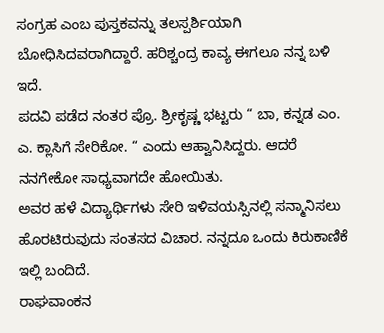ಸಂಗ್ರಹ ಎಂಬ ಪುಸ್ತಕವನ್ನು ತಲಸ್ಪರ್ಶಿಯಾಗಿ ಬೋಧಿಸಿದವರಾಗಿದ್ದಾರೆ. ಹರಿಶ್ಚಂದ್ರ ಕಾವ್ಯ ಈಗಲೂ ನನ್ನ ಬಳಿ ಇದೆ.
ಪದವಿ ಪಡೆದ ನಂತರ ಪ್ರೊ. ಶ್ರೀಕೃಷ್ಣ ಭಟ್ಟರು “ ಬಾ, ಕನ್ನಡ ಎಂ. ಎ. ಕ್ಲಾಸಿಗೆ ಸೇರಿಕೋ. “ ಎಂದು ಆಹ್ವಾನಿಸಿದ್ದರು. ಆದರೆ ನನಗೇಕೋ ಸಾಧ್ಯವಾಗದೇ ಹೋಯಿತು.
ಅವರ ಹಳೆ ವಿದ್ಯಾರ್ಥಿಗಳು ಸೇರಿ ಇಳಿವಯಸ್ಸಿನಲ್ಲಿ ಸನ್ಮಾನಿಸಲು ಹೊರಟಿರುವುದು ಸಂತಸದ ವಿಚಾರ. ನನ್ನದೂ ಒಂದು ಕಿರುಕಾಣಿಕೆ ಇಲ್ಲಿ ಬಂದಿದೆ.
ರಾಘವಾಂಕನ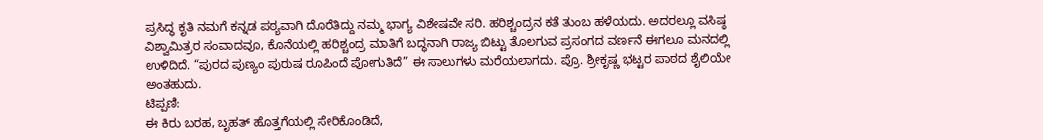ಪ್ರಸಿದ್ಧ ಕೃತಿ ನಮಗೆ ಕನ್ನಡ ಪಠ್ಯವಾಗಿ ದೊರೆತಿದ್ದು ನಮ್ಮ ಭಾಗ್ಯ ವಿಶೇಷವೇ ಸರಿ. ಹರಿಶ್ಚಂದ್ರನ ಕತೆ ತುಂಬ ಹಳೆಯದು. ಅದರಲ್ಲೂ ವಸಿಷ್ಠ ವಿಶ್ವಾಮಿತ್ರರ ಸಂವಾದವೂ, ಕೊನೆಯಲ್ಲಿ ಹರಿಶ್ಚಂದ್ರ ಮಾತಿಗೆ ಬದ್ಧನಾಗಿ ರಾಜ್ಯ ಬಿಟ್ಟು ತೊಲಗುವ ಪ್ರಸಂಗದ ವರ್ಣನೆ ಈಗಲೂ ಮನದಲ್ಲಿ ಉಳಿದಿದೆ. “ಪುರದ ಪುಣ್ಯಂ ಪುರುಷ ರೂಪಿಂದೆ ಪೋಗುತಿದೆ” ಈ ಸಾಲುಗಳು ಮರೆಯಲಾಗದು. ಪ್ರೊ. ಶ್ರೀಕೃಷ್ಣ ಭಟ್ಟರ ಪಾಠದ ಶೈಲಿಯೇ ಅಂತಹುದು.
ಟಿಪ್ಪಣಿ:
ಈ ಕಿರು ಬರಹ, ಬೃಹತ್ ಹೊತ್ತಗೆಯಲ್ಲಿ ಸೇರಿಕೊಂಡಿದೆ,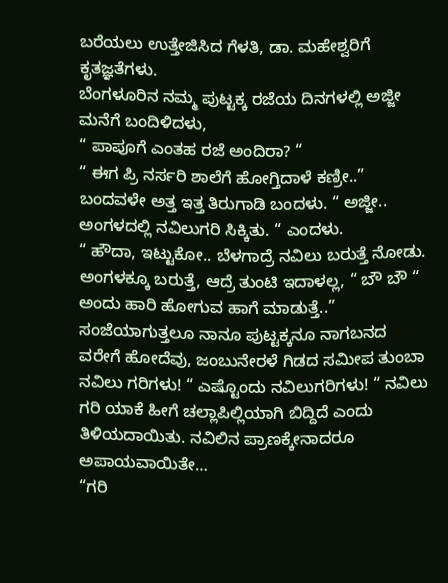ಬರೆಯಲು ಉತ್ತೇಜಿಸಿದ ಗೆಳತಿ, ಡಾ. ಮಹೇಶ್ವರಿಗೆ ಕೃತಜ್ಞತೆಗಳು.
ಬೆಂಗಳೂರಿನ ನಮ್ಮ ಪುಟ್ಟಕ್ಕ ರಜೆಯ ದಿನಗಳಲ್ಲಿ ಅಜ್ಜೀ ಮನೆಗೆ ಬಂದಿಳಿದಳು,
“ ಪಾಪೂಗೆ ಎಂತಹ ರಜೆ ಅಂದಿರಾ? “
“ ಈಗ ಪ್ರಿ ನರ್ಸರಿ ಶಾಲೆಗೆ ಹೋಗ್ತಿದಾಳೆ ಕಣ್ರೀ..”
ಬಂದವಳೇ ಅತ್ತ ಇತ್ತ ತಿರುಗಾಡಿ ಬಂದಳು. “ ಅಜ್ಜೀ.. ಅಂಗಳದಲ್ಲಿ ನವಿಲುಗರಿ ಸಿಕ್ಕಿತು. “ ಎಂದಳು.
“ ಹೌದಾ, ಇಟ್ಟುಕೋ.. ಬೆಳಗಾದ್ರೆ ನವಿಲು ಬರುತ್ತೆ ನೋಡು. ಅಂಗಳಕ್ಕೂ ಬರುತ್ತೆ, ಆದ್ರೆ ತುಂಟಿ ಇದಾಳಲ್ಲ, “ ಬೌ ಬೌ “ ಅಂದು ಹಾರಿ ಹೋಗುವ ಹಾಗೆ ಮಾಡುತ್ತೆ..”
ಸಂಜೆಯಾಗುತ್ತಲೂ ನಾನೂ ಪುಟ್ಟಕ್ಕನೂ ನಾಗಬನದ ವರೇಗೆ ಹೋದೆವು, ಜಂಬುನೇರಳೆ ಗಿಡದ ಸಮೀಪ ತುಂಬಾ ನವಿಲು ಗರಿಗಳು! “ ಎಷ್ಟೊಂದು ನವಿಲುಗರಿಗಳು! “ ನವಿಲು ಗರಿ ಯಾಕೆ ಹೀಗೆ ಚಲ್ಲಾಪಿಲ್ಲಿಯಾಗಿ ಬಿದ್ದಿದೆ ಎಂದು ತಿಳಿಯದಾಯಿತು. ನವಿಲಿನ ಪ್ರಾಣಕ್ಕೇನಾದರೂ ಅಪಾಯವಾಯಿತೇ…
“ಗರಿ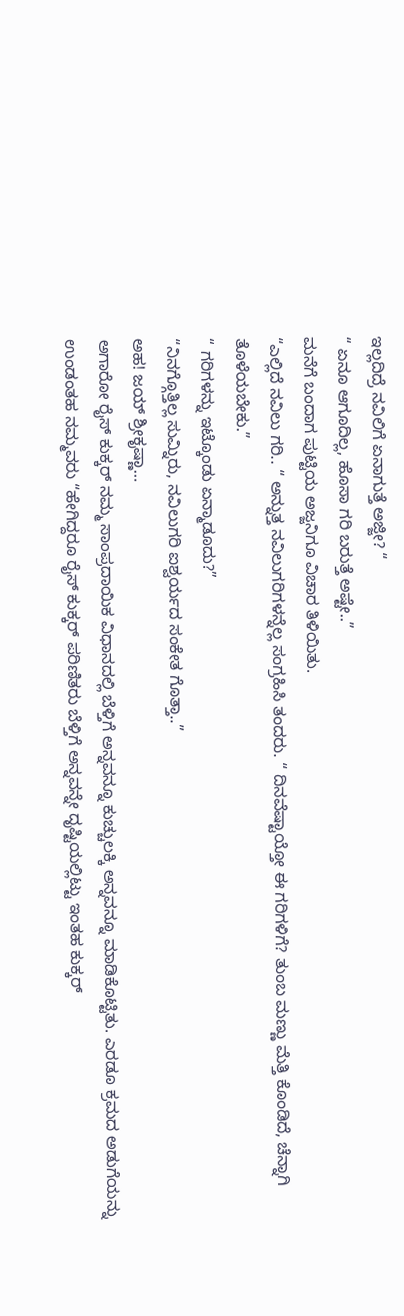ಇಲ್ಲದಿದ್ರೆ ನವಿಲಿಗೆ ಏನಾಗುತ್ತೆ ಅಜ್ಜೀ? “
“ ಏನೂ ಆಗೂದಿಲ್ಲ, ಹೊಸಾ ಗರಿ ಬರುತ್ತೆ ಅಷ್ಟೇ..”
ಮನೆಗೆ ಬಂದಾಗ ಪುಟ್ಟಿಯ ಅಜ್ಜನಿಗೂ ವಿಚಾರ ತಿಳಿಯಿತು.
“ಎಲ್ಲಿದೆ ನವಿಲು ಗರಿ.. “ ಅನ್ನುತ್ತ ನವಿಲುಗರಿಗಳನ್ನೆಲ್ಲ ಸಂಗ್ರಹಿಸಿ ತಂದರು. “ ದಿನವೆಷ್ಟಾಯ್ತೋ ಈ ಗರಿಗಳಿಗೆ? ತುಂಬ ಮಣ್ಣು ಮೆತ್ತಿ ಕೊಂಡಿದೆ, ಚೆನ್ನಾಗಿ ತೊಳೆಯಬೇಕು.”
“ ಗರಿಗಳನ್ನು ಇಟ್ಕೊಂಡು ಏನ್ಮಾಡೂದು?”
“ನಿನಗ್ಗೊತ್ತಿಲ್ಲ ಸುಮ್ನಿರು, ನವಿಲುಗರಿ ಐಶ್ವರ್ಯದ ಸಂಕೇತ ಗೊತ್ತಾ..”
ಅಹ! ಜಯ್ ಶ್ರೀಕೃಷ್ಣಾ…
ಅಗಾರೋ ರೈಸ್ ಕುಕ್ಕರ್ ನಮ್ಮ ಸಾಂಪ್ರದಾಯಿಕ ವಿಧಾನದಲ್ಲಿ ಬೆಳ್ತಿಗೆ ಅನ್ನವನ್ನೂ ಕುಚ್ಚುಲಕ್ಕಿ ಅನ್ನವನ್ನೂ ಮಾಡಿಕೊಟ್ಟಿತು. ಎರಡೂ ಕ್ರಮದ ಅಡುಗೆಯನ್ನು ಉಂಡಂತಹ ನಮ್ಮವರು “ಹೇಗಿದ್ದರೂ ರೈಸ್ ಕುಕ್ಕರ್ ಪರಿಣಿತರು ಬೆಳ್ತಿಗೆ ಅನ್ನವನ್ನೇ ದೃಷ್ಟಿಯಲ್ಲಿಟ್ಟು ಇಂತಹ ಕುಕ್ಕರ್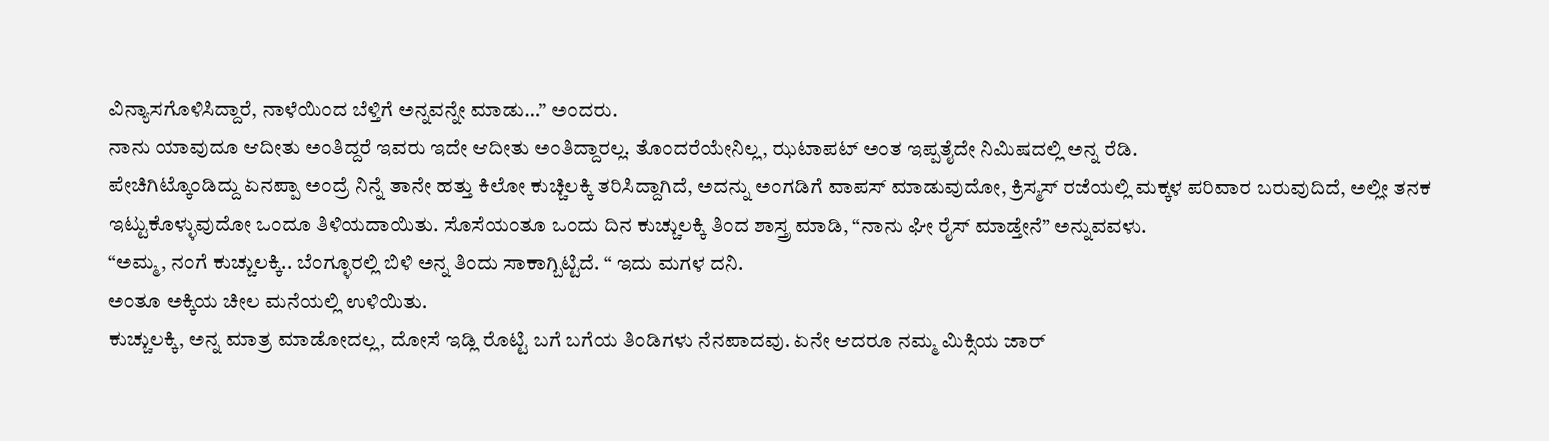ವಿನ್ಯಾಸಗೊಳಿಸಿದ್ದಾರೆ, ನಾಳೆಯಿಂದ ಬೆಳ್ತಿಗೆ ಅನ್ನವನ್ನೇ ಮಾಡು…” ಅಂದರು.
ನಾನು ಯಾವುದೂ ಆದೀತು ಅಂತಿದ್ದರೆ ಇವರು ಇದೇ ಆದೀತು ಅಂತಿದ್ದಾರಲ್ಲ. ತೊಂದರೆಯೇನಿಲ್ಲ, ಝಟಾಪಟ್ ಅಂತ ಇಪ್ಪತೈದೇ ನಿಮಿಷದಲ್ಲಿ ಅನ್ನ ರೆಡಿ.
ಪೇಚಿಗಿಟ್ಕೊಂಡಿದ್ದು ಏನಪ್ಪಾ ಅಂದ್ರೆ ನಿನ್ನೆ ತಾನೇ ಹತ್ತು ಕಿಲೋ ಕುಚ್ಚಿಲಕ್ಕಿ ತರಿಸಿದ್ದಾಗಿದೆ, ಅದನ್ನು ಅಂಗಡಿಗೆ ವಾಪಸ್ ಮಾಡುವುದೋ, ಕ್ರಿಸ್ಮಸ್ ರಜೆಯಲ್ಲಿ ಮಕ್ಕಳ ಪರಿವಾರ ಬರುವುದಿದೆ, ಅಲ್ಲೀ ತನಕ ಇಟ್ಟುಕೊಳ್ಳುವುದೋ ಒಂದೂ ತಿಳಿಯದಾಯಿತು. ಸೊಸೆಯಂತೂ ಒಂದು ದಿನ ಕುಚ್ಚುಲಕ್ಕಿ ತಿಂದ ಶಾಸ್ತ್ರ ಮಾಡಿ, “ನಾನು ಘೀ ರೈಸ್ ಮಾಡ್ತೇನೆ” ಅನ್ನುವವಳು.
“ಅಮ್ಮ, ನಂಗೆ ಕುಚ್ಚುಲಕ್ಕಿ.. ಬೆಂಗ್ಳೂರಲ್ಲಿ ಬಿಳಿ ಅನ್ನ ತಿಂದು ಸಾಕಾಗ್ಬಿಟ್ಟಿದೆ. “ ಇದು ಮಗಳ ದನಿ.
ಅಂತೂ ಅಕ್ಕಿಯ ಚೀಲ ಮನೆಯಲ್ಲಿ ಉಳಿಯಿತು.
ಕುಚ್ಚುಲಕ್ಕಿ, ಅನ್ನ ಮಾತ್ರ ಮಾಡೋದಲ್ಲ, ದೋಸೆ ಇಡ್ಲಿ ರೊಟ್ಟಿ ಬಗೆ ಬಗೆಯ ತಿಂಡಿಗಳು ನೆನಪಾದವು. ಏನೇ ಆದರೂ ನಮ್ಮ ಮಿಕ್ಸಿಯ ಜಾರ್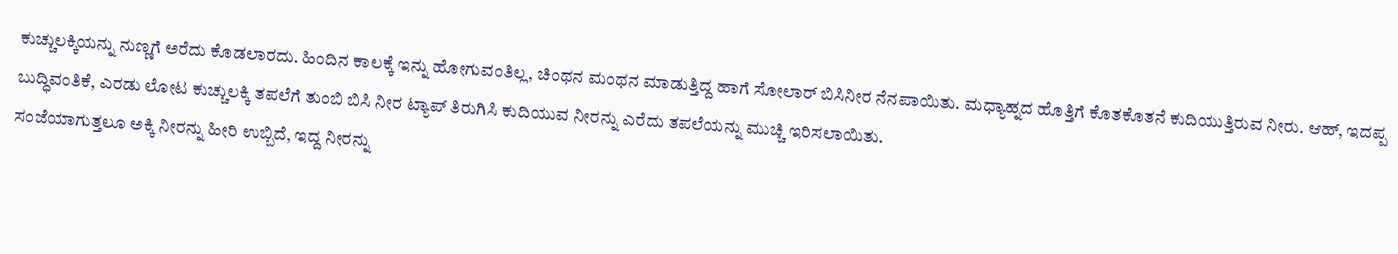ಕುಚ್ಚುಲಕ್ಕಿಯನ್ನು ನುಣ್ಣಗೆ ಅರೆದು ಕೊಡಲಾರದು. ಹಿಂದಿನ ಕಾಲಕ್ಕೆ ಇನ್ನು ಹೋಗುವಂತಿಲ್ಲ, ಚಿಂಥನ ಮಂಥನ ಮಾಡುತ್ತಿದ್ದ ಹಾಗೆ ಸೋಲಾರ್ ಬಿಸಿನೀರ ನೆನಪಾಯಿತು. ಮಧ್ಯಾಹ್ನದ ಹೊತ್ತಿಗೆ ಕೊತಕೊತನೆ ಕುದಿಯುತ್ತಿರುವ ನೀರು. ಆಹ್, ಇದಪ್ಪ ಬುದ್ಧಿವಂತಿಕೆ, ಎರಡು ಲೋಟ ಕುಚ್ಚುಲಕ್ಕಿ ತಪಲೆಗೆ ತುಂಬಿ ಬಿಸಿ ನೀರ ಟ್ಯಾಪ್ ತಿರುಗಿಸಿ ಕುದಿಯುವ ನೀರನ್ನು ಎರೆದು ತಪಲೆಯನ್ನು ಮುಚ್ಚಿ ಇರಿಸಲಾಯಿತು.
ಸಂಜೆಯಾಗುತ್ತಲೂ ಅಕ್ಕಿ ನೀರನ್ನು ಹೀರಿ ಉಬ್ಬಿದೆ, ಇದ್ದ ನೀರನ್ನು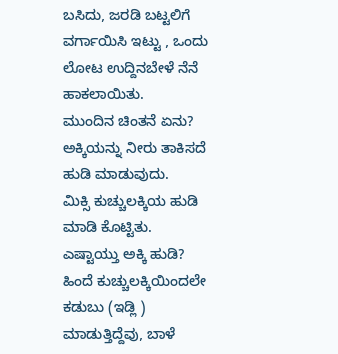ಬಸಿದು, ಜರಡಿ ಬಟ್ಟಲಿಗೆ ವರ್ಗಾಯಿಸಿ ಇಟ್ಟು , ಒಂದು ಲೋಟ ಉದ್ದಿನಬೇಳೆ ನೆನೆ ಹಾಕಲಾಯಿತು.
ಮುಂದಿನ ಚಿಂತನೆ ಏನು?
ಅಕ್ಕಿಯನ್ನು ನೀರು ತಾಕಿಸದೆ ಹುಡಿ ಮಾಡುವುದು.
ಮಿಕ್ಸಿ ಕುಚ್ಚುಲಕ್ಕಿಯ ಹುಡಿ ಮಾಡಿ ಕೊಟ್ಟಿತು.
ಎಷ್ಟಾಯ್ತು ಅಕ್ಕಿ ಹುಡಿ?
ಹಿಂದೆ ಕುಚ್ಚುಲಕ್ಕಿಯಿಂದಲೇ ಕಡುಬು (ಇಡ್ಲಿ ) ಮಾಡುತ್ತಿದ್ದೆವು, ಬಾಳೆ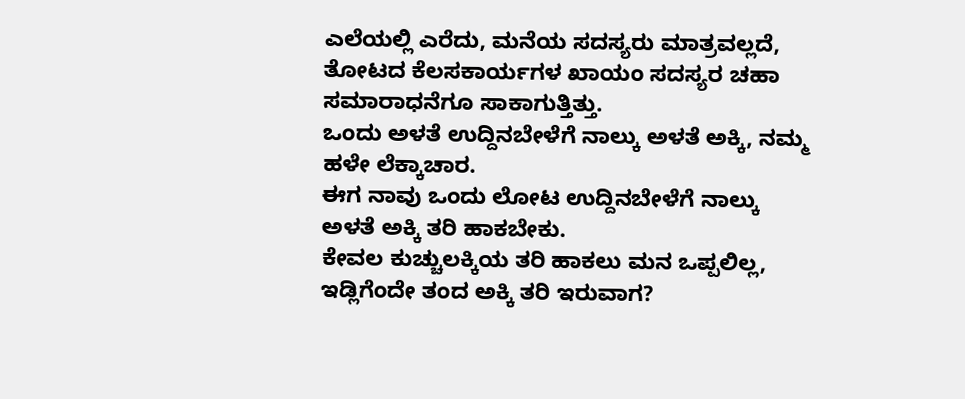ಎಲೆಯಲ್ಲಿ ಎರೆದು, ಮನೆಯ ಸದಸ್ಯರು ಮಾತ್ರವಲ್ಲದೆ, ತೋಟದ ಕೆಲಸಕಾರ್ಯಗಳ ಖಾಯಂ ಸದಸ್ಯರ ಚಹಾ ಸಮಾರಾಧನೆಗೂ ಸಾಕಾಗುತ್ತಿತ್ತು.
ಒಂದು ಅಳತೆ ಉದ್ದಿನಬೇಳೆಗೆ ನಾಲ್ಕು ಅಳತೆ ಅಕ್ಕಿ, ನಮ್ಮ ಹಳೇ ಲೆಕ್ಕಾಚಾರ.
ಈಗ ನಾವು ಒಂದು ಲೋಟ ಉದ್ದಿನಬೇಳೆಗೆ ನಾಲ್ಕು ಅಳತೆ ಅಕ್ಕಿ ತರಿ ಹಾಕಬೇಕು.
ಕೇವಲ ಕುಚ್ಚುಲಕ್ಕಿಯ ತರಿ ಹಾಕಲು ಮನ ಒಪ್ಪಲಿಲ್ಲ, ಇಡ್ಲಿಗೆಂದೇ ತಂದ ಅಕ್ಕಿ ತರಿ ಇರುವಾಗ?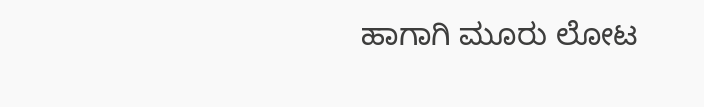ಹಾಗಾಗಿ ಮೂರು ಲೋಟ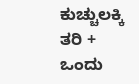ಕುಚ್ಚುಲಕ್ಕಿ ತರಿ + ಒಂದು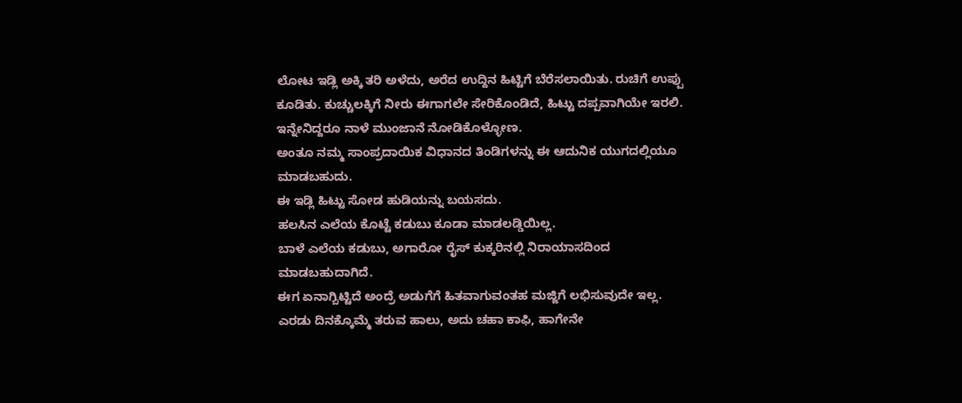ಲೋಟ ಇಡ್ಲಿ ಅಕ್ಕಿ ತರಿ ಅಳೆದು, ಅರೆದ ಉದ್ದಿನ ಹಿಟ್ಟಿಗೆ ಬೆರೆಸಲಾಯಿತು. ರುಚಿಗೆ ಉಪ್ಪು ಕೂಡಿತು. ಕುಚ್ಚುಲಕ್ಕಿಗೆ ನೀರು ಈಗಾಗಲೇ ಸೇರಿಕೊಂಡಿದೆ, ಹಿಟ್ಟು ದಪ್ಪವಾಗಿಯೇ ಇರಲಿ. ಇನ್ನೇನಿದ್ದರೂ ನಾಳೆ ಮುಂಜಾನೆ ನೋಡಿಕೊಳ್ಳೋಣ.
ಅಂತೂ ನಮ್ಮ ಸಾಂಪ್ರದಾಯಿಕ ವಿಧಾನದ ತಿಂಡಿಗಳನ್ನು ಈ ಆದುನಿಕ ಯುಗದಲ್ಲಿಯೂ ಮಾಡಬಹುದು.
ಈ ಇಡ್ಲಿ ಹಿಟ್ಟು ಸೋಡ ಹುಡಿಯನ್ನು ಬಯಸದು.
ಹಲಸಿನ ಎಲೆಯ ಕೊಟ್ಟೆ ಕಡುಬು ಕೂಡಾ ಮಾಡಲಡ್ಡಿಯಿಲ್ಲ.
ಬಾಳೆ ಎಲೆಯ ಕಡುಬು, ಅಗಾರೋ ರೈಸ್ ಕುಕ್ಕರಿನಲ್ಲಿ ನಿರಾಯಾಸದಿಂದ ಮಾಡಬಹುದಾಗಿದೆ.
ಈಗ ಏನಾಗ್ಬಿಟ್ಟಿದೆ ಅಂದ್ರೆ ಅಡುಗೆಗೆ ಹಿತವಾಗುವಂತಹ ಮಜ್ಜಿಗೆ ಲಭಿಸುವುದೇ ಇಲ್ಲ. ಎರಡು ದಿನಕ್ಕೊಮ್ಮೆ ತರುವ ಹಾಲು, ಅದು ಚಹಾ ಕಾಫಿ, ಹಾಗೇನೇ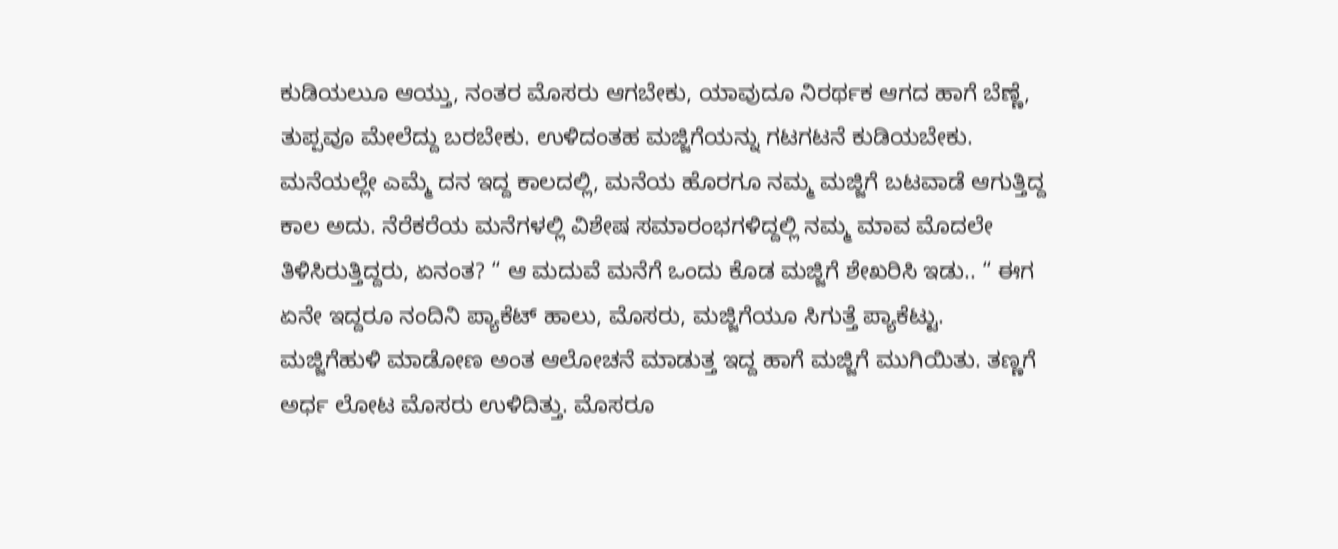ಕುಡಿಯಲುೂ ಆಯ್ತು, ನಂತರ ಮೊಸರು ಆಗಬೇಕು, ಯಾವುದೂ ನಿರರ್ಥಕ ಆಗದ ಹಾಗೆ ಬೆಣ್ಣೆ, ತುಪ್ಪವೂ ಮೇಲೆದ್ದು ಬರಬೇಕು. ಉಳಿದಂತಹ ಮಜ್ಜಿಗೆಯನ್ನು ಗಟಗಟನೆ ಕುಡಿಯಬೇಕು.
ಮನೆಯಲ್ಲೇ ಎಮ್ಮೆ ದನ ಇದ್ದ ಕಾಲದಲ್ಲಿ, ಮನೆಯ ಹೊರಗೂ ನಮ್ಮ ಮಜ್ಜಿಗೆ ಬಟವಾಡೆ ಆಗುತ್ತಿದ್ದ ಕಾಲ ಅದು. ನೆರೆಕರೆಯ ಮನೆಗಳಲ್ಲಿ ವಿಶೇಷ ಸಮಾರಂಭಗಳಿದ್ದಲ್ಲಿ ನಮ್ಮ ಮಾವ ಮೊದಲೇ ತಿಳಿಸಿರುತ್ತಿದ್ದರು, ಏನಂತ? “ ಆ ಮದುವೆ ಮನೆಗೆ ಒಂದು ಕೊಡ ಮಜ್ಜಿಗೆ ಶೇಖರಿಸಿ ಇಡು.. “ ಈಗ ಏನೇ ಇದ್ದರೂ ನಂದಿನಿ ಪ್ಯಾಕೆಟ್ ಹಾಲು, ಮೊಸರು, ಮಜ್ಜಿಗೆಯೂ ಸಿಗುತ್ತೆ ಪ್ಯಾಕೆಟ್ಟು.
ಮಜ್ಜಿಗೆಹುಳಿ ಮಾಡೋಣ ಅಂತ ಆಲೋಚನೆ ಮಾಡುತ್ತ ಇದ್ದ ಹಾಗೆ ಮಜ್ಜಿಗೆ ಮುಗಿಯಿತು. ತಣ್ಣಗೆ ಅರ್ಧ ಲೋಟ ಮೊಸರು ಉಳಿದಿತ್ತು. ಮೊಸರೂ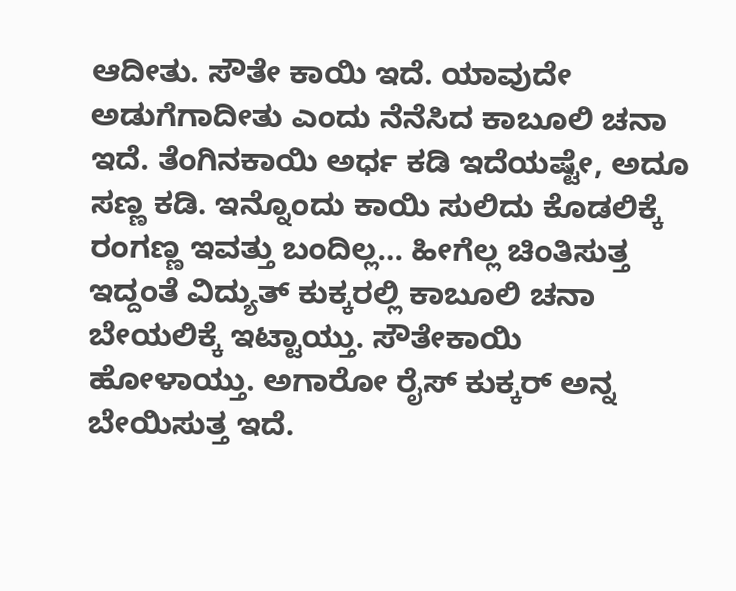ಆದೀತು. ಸೌತೇ ಕಾಯಿ ಇದೆ. ಯಾವುದೇ ಅಡುಗೆಗಾದೀತು ಎಂದು ನೆನೆಸಿದ ಕಾಬೂಲಿ ಚನಾ ಇದೆ. ತೆಂಗಿನಕಾಯಿ ಅರ್ಧ ಕಡಿ ಇದೆಯಷ್ಟೇ, ಅದೂ ಸಣ್ಣ ಕಡಿ. ಇನ್ನೊಂದು ಕಾಯಿ ಸುಲಿದು ಕೊಡಲಿಕ್ಕೆ ರಂಗಣ್ಣ ಇವತ್ತು ಬಂದಿಲ್ಲ… ಹೀಗೆಲ್ಲ ಚಿಂತಿಸುತ್ತ ಇದ್ದಂತೆ ವಿದ್ಯುತ್ ಕುಕ್ಕರಲ್ಲಿ ಕಾಬೂಲಿ ಚನಾ ಬೇಯಲಿಕ್ಕೆ ಇಟ್ಟಾಯ್ತು. ಸೌತೇಕಾಯಿ ಹೋಳಾಯ್ತು. ಅಗಾರೋ ರೈಸ್ ಕುಕ್ಕರ್ ಅನ್ನ ಬೇಯಿಸುತ್ತ ಇದೆ.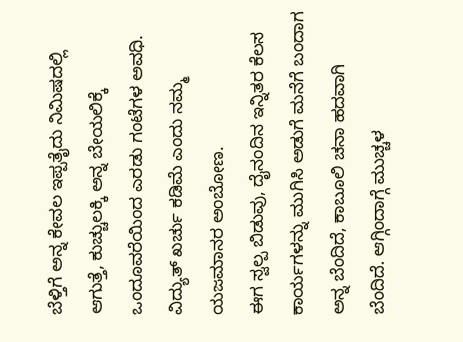ಬೆಳ್ತಿಗೆ ಅನ್ನ ಕೇವಲ ಇಪ್ಪತೈದು ನಿಮಿಷದಲ್ಲಿ ಆಗುತ್ತೆ, ಕುಚ್ಚುಲಕ್ಕಿ ಅನ್ನ ಬೇಯಲಿಕ್ಕೆ ಒಂದೂವರೆಯಿಂದ ಎರಡು ಗಂಟೆಗಳ ಅವಧಿ. ವಿದ್ಯುತ್ ಖರ್ಚು ಕಡಿಮೆ ಎಂದು ನಮ್ಮ ಯಜಮಾನರ ಅಂಬೋಣ.
ಈಗ ಸ್ವಲ್ಪ ಬಿಡುವು, ದೈನಂದಿನ ಇನ್ನಿತರ ಕೆಲಸ ಕಾರ್ಯಗಳನ್ನು ಮುಗಿಸಿ ಅಡುಗೆ ಮನೆಗೆ ಬಂದಾಗ ಅನ್ನ ಬೆಂದಿದೆ, ಕಾಬೂಲಿ ಚನಾ ಹದವಾಗಿ ಬೆಂದಿದೆ. ಆಗ್ಗಿಂದಾಗ್ಗೆ ಮುಚ್ಚಳ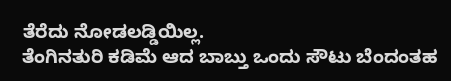ತೆರೆದು ನೋಡಲಡ್ಡಿಯಿಲ್ಲ.
ತೆಂಗಿನತುರಿ ಕಡಿಮೆ ಆದ ಬಾಬ್ತು ಒಂದು ಸೌಟು ಬೆಂದಂತಹ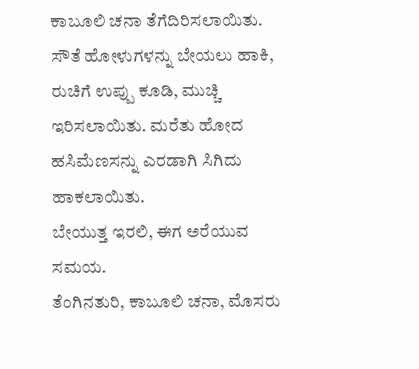ಕಾಬೂಲಿ ಚನಾ ತೆಗೆದಿರಿಸಲಾಯಿತು.
ಸೌತೆ ಹೋಳುಗಳನ್ನು ಬೇಯಲು ಹಾಕಿ, ರುಚಿಗೆ ಉಪ್ಪು ಕೂಡಿ, ಮುಚ್ಚಿ ಇರಿಸಲಾಯಿತು. ಮರೆತು ಹೋದ ಹಸಿಮೆಣಸನ್ನು ಎರಡಾಗಿ ಸಿಗಿದು ಹಾಕಲಾಯಿತು.
ಬೇಯುತ್ತ ಇರಲಿ, ಈಗ ಅರೆಯುವ ಸಮಯ.
ತೆಂಗಿನತುರಿ, ಕಾಬೂಲಿ ಚನಾ, ಮೊಸರು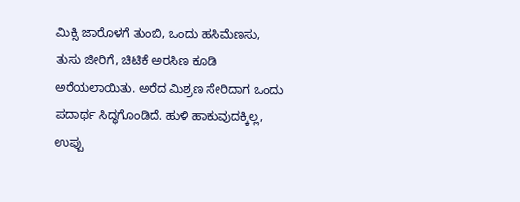ಮಿಕ್ಸಿ ಜಾರೊಳಗೆ ತುಂಬಿ, ಒಂದು ಹಸಿಮೆಣಸು, ತುಸು ಜೀರಿಗೆ, ಚಿಟಿಕೆ ಅರಸಿಣ ಕೂಡಿ ಅರೆಯಲಾಯಿತು. ಅರೆದ ಮಿಶ್ರಣ ಸೇರಿದಾಗ ಒಂದು ಪದಾರ್ಥ ಸಿದ್ಧಗೊಂಡಿದೆ. ಹುಳಿ ಹಾಕುವುದಕ್ಕಿಲ್ಲ, ಉಪ್ಪು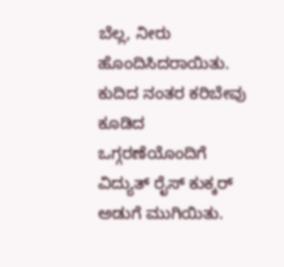ಬೆಲ್ಲ, ನೀರು ಹೊಂದಿಸಿದರಾಯಿತು. ಕುದಿದ ನಂತರ ಕರಿಬೇವು ಕೂಡಿದ ಒಗ್ಗರಣೆಯೊಂದಿಗೆ ವಿದ್ಯುತ್ ರೈಸ್ ಕುಕ್ಕರ್ ಅಡುಗೆ ಮುಗಿಯಿತು.